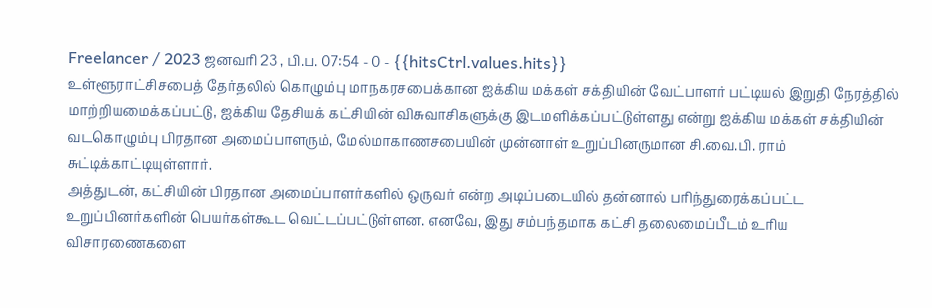Freelancer / 2023 ஜனவரி 23 , பி.ப. 07:54 - 0 - {{hitsCtrl.values.hits}}
உள்ளூராட்சிசபைத் தேர்தலில் கொழும்பு மாநகரசபைக்கான ஐக்கிய மக்கள் சக்தியின் வேட்பாளர் பட்டியல் இறுதி நேரத்தில் மாற்றியமைக்கப்பட்டு, ஐக்கிய தேசியக் கட்சியின் விசுவாசிகளுக்கு இடமளிக்கப்பட்டுள்ளது என்று ஐக்கிய மக்கள் சக்தியின் வடகொழும்பு பிரதான அமைப்பாளரும், மேல்மாகாணசபையின் முன்னாள் உறுப்பினருமான சி.வை.பி. ராம் சுட்டிக்காட்டியுள்ளார்.
அத்துடன், கட்சியின் பிரதான அமைப்பாளர்களில் ஒருவர் என்ற அடிப்படையில் தன்னால் பரிந்துரைக்கப்பட்ட உறுப்பினர்களின் பெயர்கள்கூட வெட்டப்பட்டுள்ளன. எனவே, இது சம்பந்தமாக கட்சி தலைமைப்பீடம் உரிய விசாரணைகளை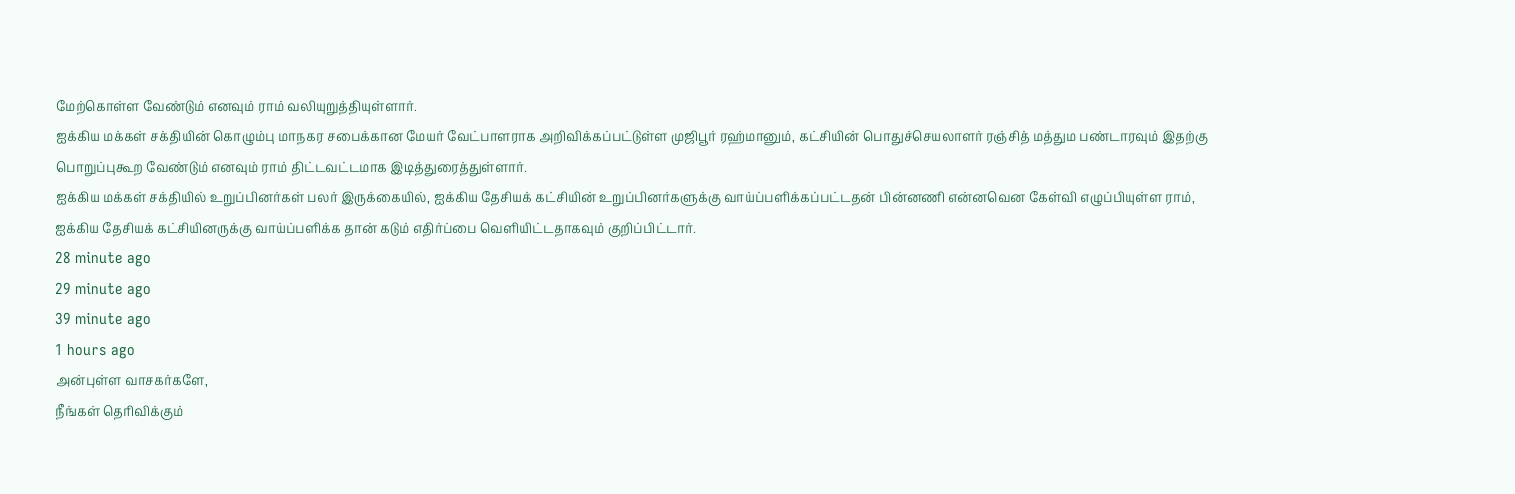மேற்கொள்ள வேண்டும் எனவும் ராம் வலியுறுத்தியுள்ளார்.
ஐக்கிய மக்கள் சக்தியின் கொழும்பு மாநகர சபைக்கான மேயர் வேட்பாளராக அறிவிக்கப்பட்டுள்ள முஜிபூர் ரஹ்மானும், கட்சியின் பொதுச்செயலாளர் ரஞ்சித் மத்தும பண்டாரவும் இதற்கு பொறுப்புகூற வேண்டும் எனவும் ராம் திட்டவட்டமாக இடித்துரைத்துள்ளார்.
ஐக்கிய மக்கள் சக்தியில் உறுப்பினர்கள் பலர் இருக்கையில், ஐக்கிய தேசியக் கட்சியின் உறுப்பினர்களுக்கு வாய்ப்பளிக்கப்பட்டதன் பின்னணி என்னவென கேள்வி எழுப்பியுள்ள ராம், ஐக்கிய தேசியக் கட்சியினருக்கு வாய்ப்பளிக்க தான் கடும் எதிர்ப்பை வெளியிட்டதாகவும் குறிப்பிட்டார்.
28 minute ago
29 minute ago
39 minute ago
1 hours ago
அன்புள்ள வாசகர்களே,
நீங்கள் தெரிவிக்கும்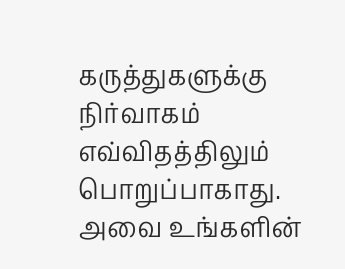கருத்துகளுக்கு நிர்வாகம் எவ்விதத்திலும் பொறுப்பாகாது. அவை உங்களின்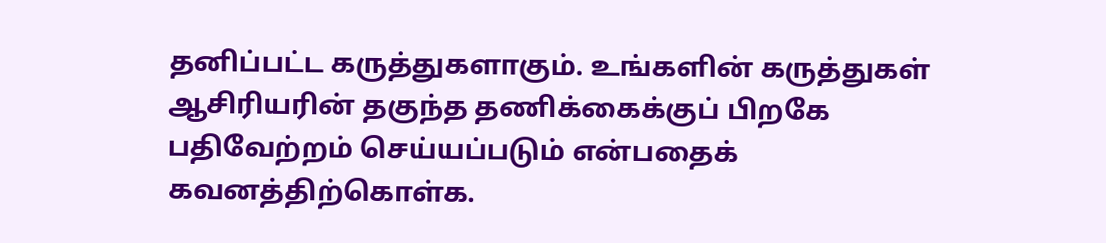தனிப்பட்ட கருத்துகளாகும். உங்களின் கருத்துகள் ஆசிரியரின் தகுந்த தணிக்கைக்குப் பிறகே பதிவேற்றம் செய்யப்படும் என்பதைக் கவனத்திற்கொள்க.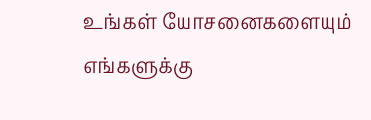உங்கள் யோசனைகளையும் எங்களுக்கு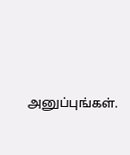அனுப்புங்கள்.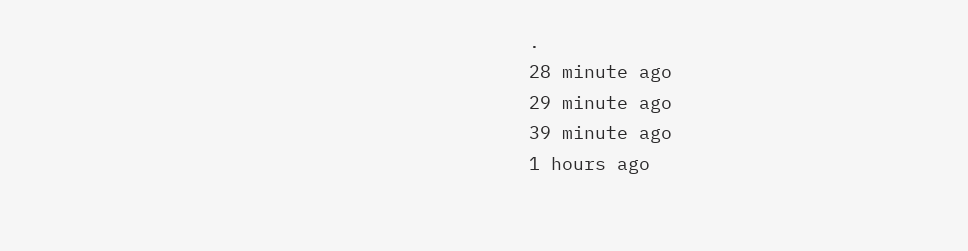.
28 minute ago
29 minute ago
39 minute ago
1 hours ago